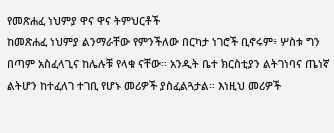የመጽሐፈ ነህምያ ዋና ዋና ትምህርቶች
ከመጽሐፈ ነህምያ ልንማራቸው የምንችለው በርካታ ነገሮች ቢኖሩም፥ ሦስቱ ግን በጣም አስፈላጊና ከሌሉቹ የላቁ ናቸው። አንዲት ቤተ ክርስቲያን ልትገነባና ጤነኛ ልትሆን ከተፈለገ ተገቢ የሆኑ መሪዎች ያስፈልጓታል። እነዚህ መሪዎች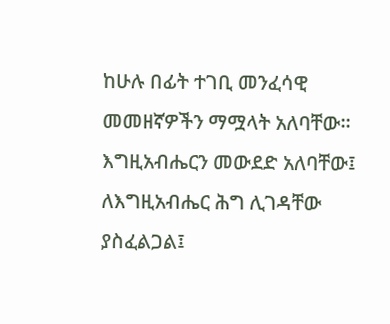ከሁሉ በፊት ተገቢ መንፈሳዊ መመዘኛዎችን ማሟላት አለባቸው። እግዚአብሔርን መውደድ አለባቸው፤ ለእግዚአብሔር ሕግ ሊገዳቸው ያስፈልጋል፤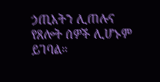ኃጢአትን ሊጠሉና የጸሎት ሰዎች ሊሆኑም ይገባል።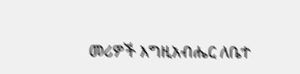መሪዎች እግዚአብሔር ለቤተ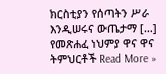ክርስቲያን የሰጣትን ሥራ እንዲሠሩና ውጤታማ […]
የመጽሐፈ ነህምያ ዋና ዋና ትምህርቶች Read More »